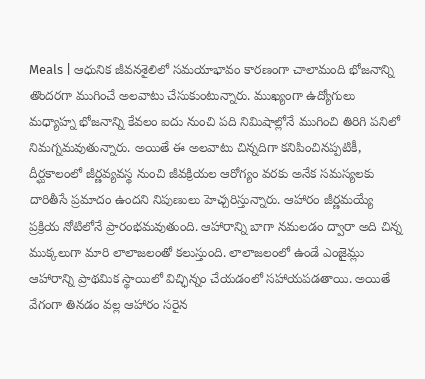Meals | ఆధునిక జీవనశైలిలో సమయాభావం కారణంగా చాలామంది భోజనాన్ని తొందరగా ముగించే అలవాటు చేసుకుంటున్నారు. ముఖ్యంగా ఉద్యోగులు మధ్యాహ్న భోజనాన్ని కేవలం ఐదు నుంచి పది నిమిషాల్లోనే ముగించి తిరిగి పనిలో నిమగ్నమవుతున్నారు. అయితే ఈ అలవాటు చిన్నదిగా కనిపించినప్పటికీ, దీర్ఘకాలంలో జీర్ణవ్యవస్థ నుంచి జీవక్రియల ఆరోగ్యం వరకు అనేక సమస్యలకు దారితీసే ప్రమాదం ఉందని నిపుణులు హెచ్చరిస్తున్నారు. ఆహారం జీర్ణమయ్యే ప్రక్రియ నోటిలోనే ప్రారంభమవుతుంది. ఆహారాన్ని బాగా నమలడం ద్వారా అది చిన్న ముక్కలుగా మారి లాలాజలంతో కలుస్తుంది. లాలాజలంలో ఉండే ఎంజైమ్లు ఆహారాన్ని ప్రాథమిక స్థాయిలో విచ్ఛిన్నం చేయడంలో సహాయపడతాయి. అయితే వేగంగా తినడం వల్ల ఆహారం సరైన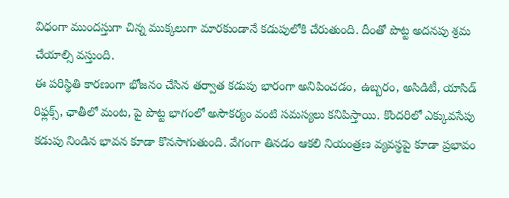విధంగా ముందస్తుగా చిన్న ముక్కలుగా మారకుండానే కడుపులోకి చేరుతుంది. దీంతో పొట్ట అదనపు శ్రమ చేయాల్సి వస్తుంది.
ఈ పరిస్థితి కారణంగా భోజనం చేసిన తర్వాత కడుపు భారంగా అనిపించడం, ఉబ్బరం, అసిడిటీ, యాసిడ్ రిఫ్లక్స్, ఛాతీలో మంట, పై పొట్ట భాగంలో అసౌకర్యం వంటి సమస్యలు కనిపిస్తాయి. కొందరిలో ఎక్కువసేపు కడుపు నిండిన భావన కూడా కొనసాగుతుంది. వేగంగా తినడం ఆకలి నియంత్రణ వ్యవస్థపై కూడా ప్రభావం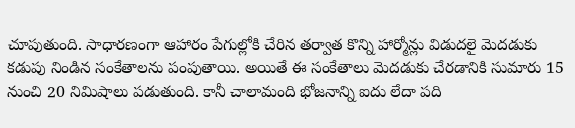చూపుతుంది. సాధారణంగా ఆహారం పేగుల్లోకి చేరిన తర్వాత కొన్ని హార్మోన్లు విడుదలై మెదడుకు కడుపు నిండిన సంకేతాలను పంపుతాయి. అయితే ఈ సంకేతాలు మెదడుకు చేరడానికి సుమారు 15 నుంచి 20 నిమిషాలు పడుతుంది. కానీ చాలామంది భోజనాన్ని ఐదు లేదా పది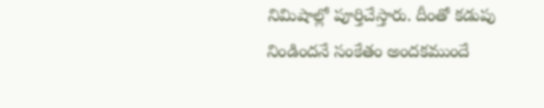నిమిషాల్లో పూర్తిచేస్తారు. దీంతో కడుపు నిండిందనే సంకేతం అందకముందే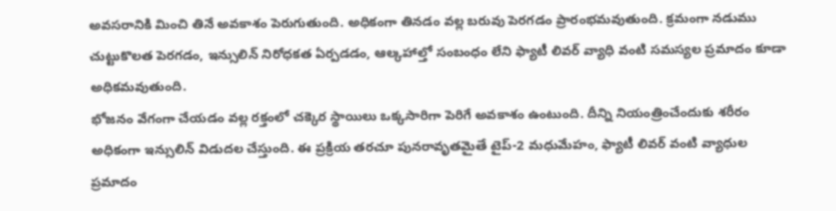అవసరానికి మించి తినే అవకాశం పెరుగుతుంది. అధికంగా తినడం వల్ల బరువు పెరగడం ప్రారంభమవుతుంది. క్రమంగా నడుము చుట్టుకొలత పెరగడం, ఇన్సులిన్ నిరోధకత ఏర్పడడం, ఆల్కహాల్తో సంబంధం లేని ఫ్యాటీ లివర్ వ్యాధి వంటి సమస్యల ప్రమాదం కూడా అధికమవుతుంది.
భోజనం వేగంగా చేయడం వల్ల రక్తంలో చక్కెర స్థాయిలు ఒక్కసారిగా పెరిగే అవకాశం ఉంటుంది. దీన్ని నియంత్రించేందుకు శరీరం అధికంగా ఇన్సులిన్ విడుదల చేస్తుంది. ఈ ప్రక్రియ తరచూ పునరావృతమైతే టైప్-2 మధుమేహం, ఫ్యాటీ లివర్ వంటి వ్యాధుల ప్రమాదం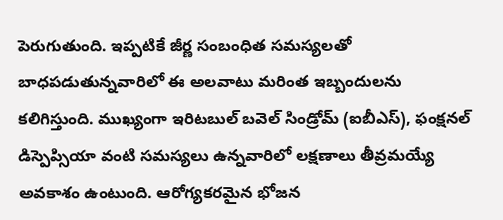పెరుగుతుంది. ఇప్పటికే జీర్ణ సంబంధిత సమస్యలతో బాధపడుతున్నవారిలో ఈ అలవాటు మరింత ఇబ్బందులను కలిగిస్తుంది. ముఖ్యంగా ఇరిటబుల్ బవెల్ సిండ్రోమ్ (ఐబీఎస్), ఫంక్షనల్ డిస్పెప్సియా వంటి సమస్యలు ఉన్నవారిలో లక్షణాలు తీవ్రమయ్యే అవకాశం ఉంటుంది. ఆరోగ్యకరమైన భోజన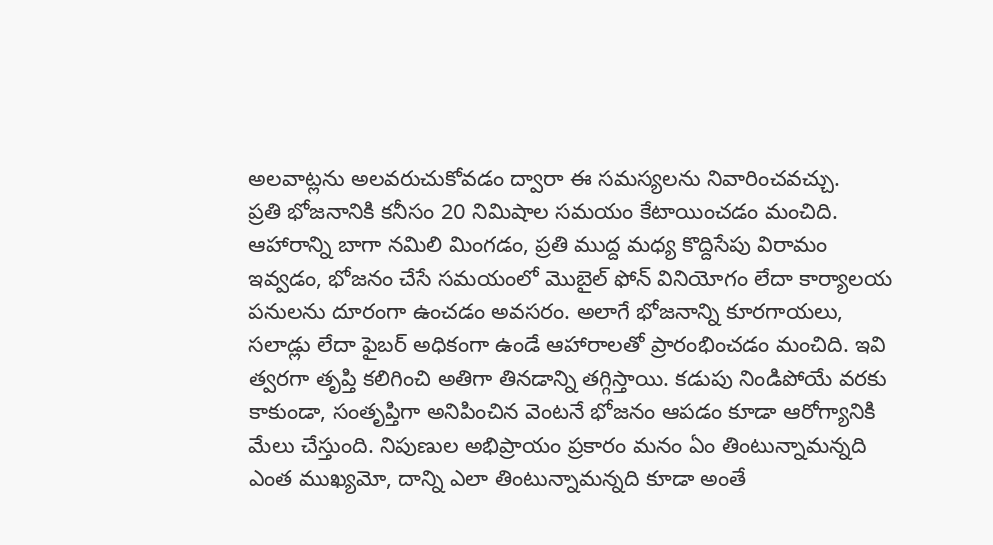అలవాట్లను అలవరుచుకోవడం ద్వారా ఈ సమస్యలను నివారించవచ్చు.
ప్రతి భోజనానికి కనీసం 20 నిమిషాల సమయం కేటాయించడం మంచిది. ఆహారాన్ని బాగా నమిలి మింగడం, ప్రతి ముద్ద మధ్య కొద్దిసేపు విరామం ఇవ్వడం, భోజనం చేసే సమయంలో మొబైల్ ఫోన్ వినియోగం లేదా కార్యాలయ పనులను దూరంగా ఉంచడం అవసరం. అలాగే భోజనాన్ని కూరగాయలు, సలాడ్లు లేదా ఫైబర్ అధికంగా ఉండే ఆహారాలతో ప్రారంభించడం మంచిది. ఇవి త్వరగా తృప్తి కలిగించి అతిగా తినడాన్ని తగ్గిస్తాయి. కడుపు నిండిపోయే వరకు కాకుండా, సంతృప్తిగా అనిపించిన వెంటనే భోజనం ఆపడం కూడా ఆరోగ్యానికి మేలు చేస్తుంది. నిపుణుల అభిప్రాయం ప్రకారం మనం ఏం తింటున్నామన్నది ఎంత ముఖ్యమో, దాన్ని ఎలా తింటున్నామన్నది కూడా అంతే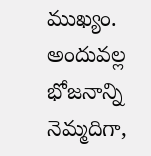ముఖ్యం. అందువల్ల భోజనాన్ని నెమ్మదిగా,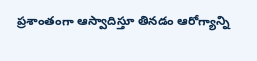ప్రశాంతంగా ఆస్వాదిస్తూ తినడం ఆరోగ్యాన్ని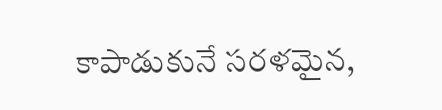కాపాడుకునే సరళమైన,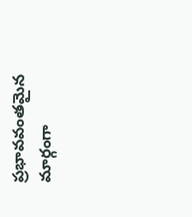ప్రభావవంతమైన మార్గంగా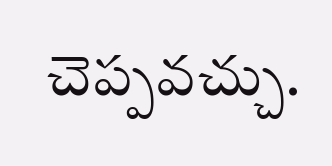చెప్పవచ్చు.